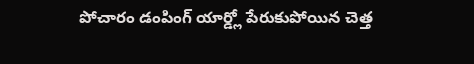పోచారం డంపింగ్ యార్డ్లో పేరుకుపోయిన చెత్త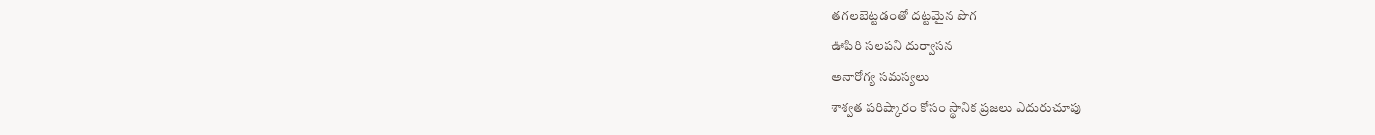తగలబెట్టడంతో దట్టమైన పొగ
ఊపిరి సలపని దుర్వాసన
అనారోగ్య సమస్యలు
శాశ్వత పరిష్కారం కోసం స్థానిక ప్రజలు ఎదురుచూపు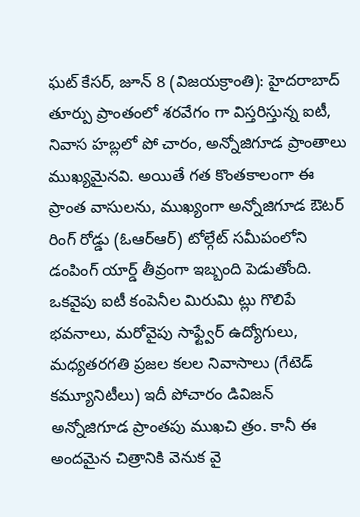ఘట్ కేసర్, జూన్ 8 (విజయక్రాంతి): హైదరాబాద్ తూర్పు ప్రాంతంలో శరవేగం గా విస్తరిస్తున్న ఐటీ, నివాస హబ్లలో పో చారం, అన్నోజిగూడ ప్రాంతాలు ముఖ్యమైనవి. అయితే గత కొంతకాలంగా ఈ ప్రాంత వాసులను, ముఖ్యంగా అన్నోజిగూడ ఔటర్ రింగ్ రోడ్డు (ఓఆర్ఆర్) టోల్గేట్ సమీపంలోని డంపింగ్ యార్డ్ తీవ్రంగా ఇబ్బంది పెడుతోంది.
ఒకవైపు ఐటీ కంపెనీల మిరుమి ట్లు గొలిపే భవనాలు, మరోవైపు సాఫ్ట్వేర్ ఉద్యోగులు, మధ్యతరగతి ప్రజల కలల నివాసాలు (గేటెడ్ కమ్యూనిటీలు) ఇదీ పోచారం డివిజన్ అన్నోజిగూడ ప్రాంతపు ముఖచి త్రం. కానీ ఈ అందమైన చిత్రానికి వెనుక వై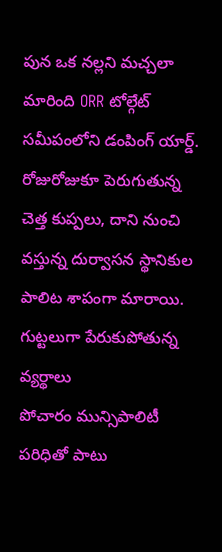పున ఒక నల్లని మచ్చలా మారింది ORR టోల్గేట్ సమీపంలోని డంపింగ్ యార్డ్. రోజురోజుకూ పెరుగుతున్న చెత్త కుప్పలు, దాని నుంచి వస్తున్న దుర్వాసన స్థానికుల పాలిట శాపంగా మారాయి.
గుట్టలుగా పేరుకుపోతున్న వ్యర్థాలు
పోచారం మున్సిపాలిటీ పరిధితో పాటు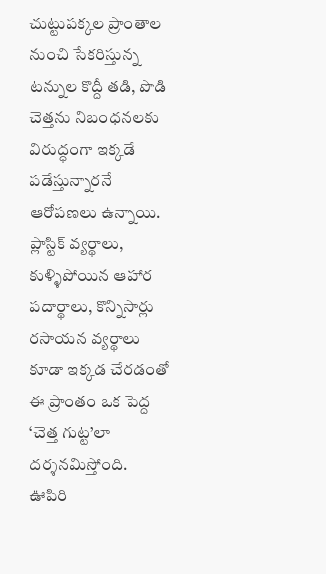చుట్టుపక్కల ప్రాంతాల నుంచి సేకరిస్తున్న టన్నుల కొద్దీ తడి, పొడి చెత్తను నిబంధనలకు విరుద్ధంగా ఇక్కడే పడేస్తున్నారనే ఆరోపణలు ఉన్నాయి. ప్లాస్టిక్ వ్యర్థాలు, కుళ్ళిపోయిన ఆహార పదార్థాలు, కొన్నిసార్లు రసాయన వ్యర్థాలు కూడా ఇక్కడ చేరడంతో ఈ ప్రాంతం ఒక పెద్ద ‘చెత్త గుట్ట’లా దర్శనమిస్తోంది.
ఊపిరి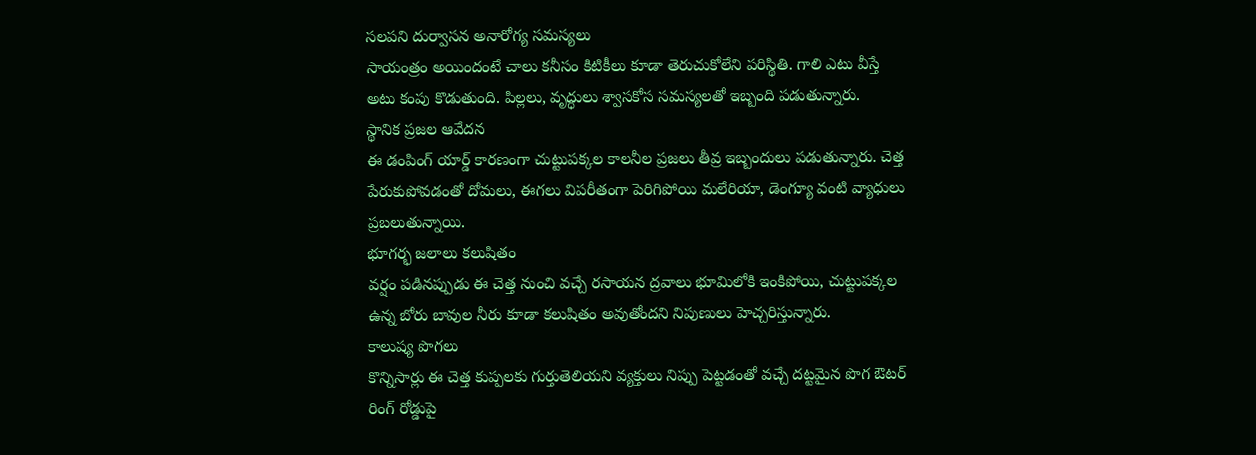సలపని దుర్వాసన అనారోగ్య సమస్యలు
సాయంత్రం అయిందంటే చాలు కనీసం కిటికీలు కూడా తెరుచుకోలేని పరిస్థితి. గాలి ఎటు వీస్తే అటు కంపు కొడుతుంది. పిల్లలు, వృద్ధులు శ్వాసకోస సమస్యలతో ఇబ్బంది పడుతున్నారు.
స్థానిక ప్రజల ఆవేదన
ఈ డంపింగ్ యార్డ్ కారణంగా చుట్టుపక్కల కాలనీల ప్రజలు తీవ్ర ఇబ్బందులు పడుతున్నారు. చెత్త పేరుకుపోవడంతో దోమలు, ఈగలు విపరీతంగా పెరిగిపోయి మలేరియా, డెంగ్యూ వంటి వ్యాధులు ప్రబలుతున్నాయి.
భూగర్భ జలాలు కలుషితం
వర్షం పడినప్పుడు ఈ చెత్త నుంచి వచ్చే రసాయన ద్రవాలు భూమిలోకి ఇంకిపోయి, చుట్టుపక్కల ఉన్న బోరు బావుల నీరు కూడా కలుషితం అవుతోందని నిపుణులు హెచ్చరిస్తున్నారు.
కాలుష్య పొగలు
కొన్నిసార్లు ఈ చెత్త కుప్పలకు గుర్తుతెలియని వ్యక్తులు నిప్పు పెట్టడంతో వచ్చే దట్టమైన పొగ ఔటర్ రింగ్ రోడ్డుపై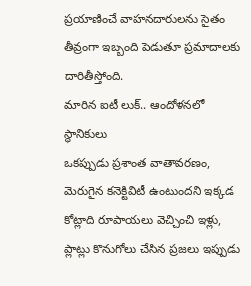ప్రయాణించే వాహనదారులను సైతం తీవ్రంగా ఇబ్బంది పెడుతూ ప్రమాదాలకు దారితీస్తోంది.
మారిన ఐటీ లుక్.. ఆందోళనలో స్థానికులు
ఒకప్పుడు ప్రశాంత వాతావరణం, మెరుగైన కనెక్టివిటీ ఉంటుందని ఇక్కడ కోట్లాది రూపాయలు వెచ్చించి ఇళ్లు, ప్లాట్లు కొనుగోలు చేసిన ప్రజలు ఇప్పుడు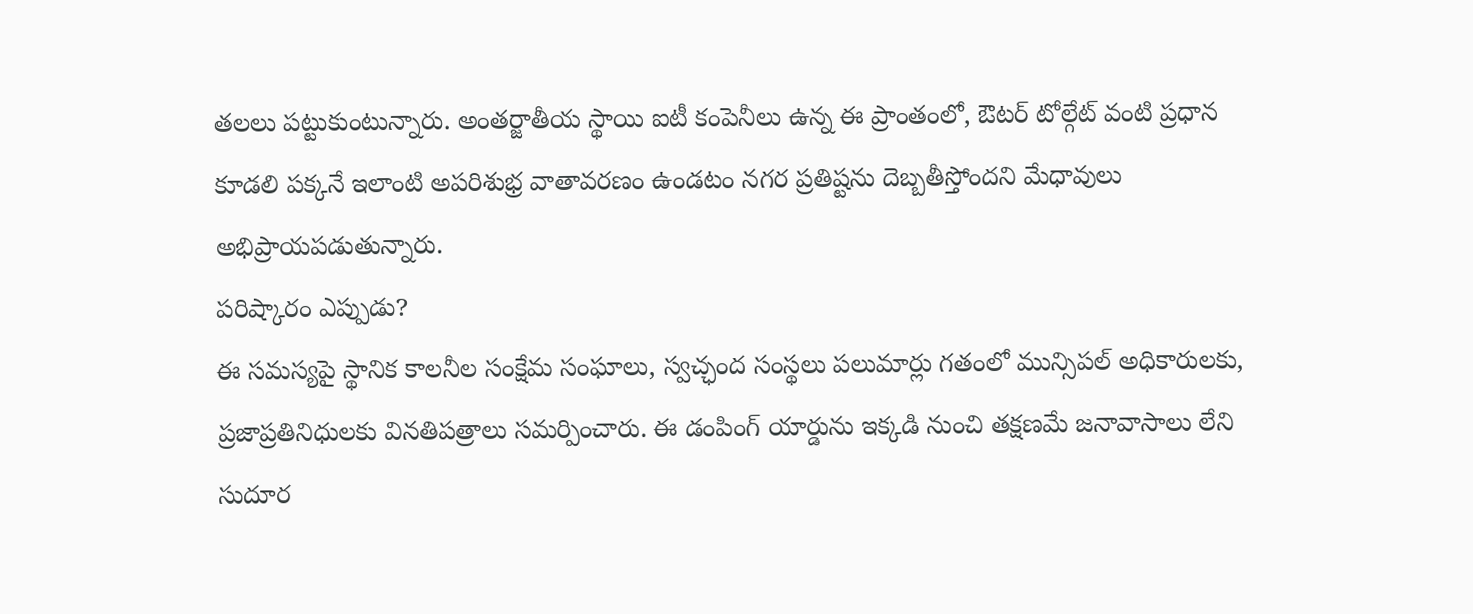తలలు పట్టుకుంటున్నారు. అంతర్జాతీయ స్థాయి ఐటీ కంపెనీలు ఉన్న ఈ ప్రాంతంలో, ఔటర్ టోల్గేట్ వంటి ప్రధాన కూడలి పక్కనే ఇలాంటి అపరిశుభ్ర వాతావరణం ఉండటం నగర ప్రతిష్టను దెబ్బతీస్తోందని మేధావులు అభిప్రాయపడుతున్నారు.
పరిష్కారం ఎప్పుడు?
ఈ సమస్యపై స్థానిక కాలనీల సంక్షేమ సంఘాలు, స్వచ్ఛంద సంస్థలు పలుమార్లు గతంలో మున్సిపల్ అధికారులకు, ప్రజాప్రతినిధులకు వినతిపత్రాలు సమర్పించారు. ఈ డంపింగ్ యార్డును ఇక్కడి నుంచి తక్షణమే జనావాసాలు లేని సుదూర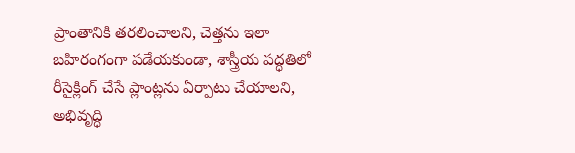ప్రాంతానికి తరలించాలని, చెత్తను ఇలా బహిరంగంగా పడేయకుండా, శాస్త్రీయ పద్ధతిలో రీసైక్లింగ్ చేసే ప్లాంట్లను ఏర్పాటు చేయాలని, అభివృద్ధి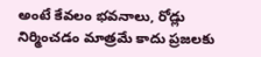అంటే కేవలం భవనాలు, రోడ్లు నిర్మించడం మాత్రమే కాదు ప్రజలకు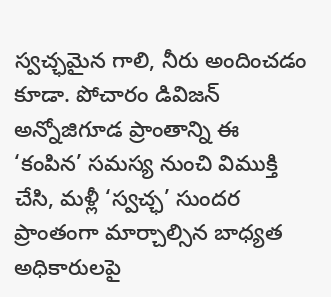స్వచ్ఛమైన గాలి, నీరు అందించడం కూడా. పోచారం డివిజన్ అన్నోజిగూడ ప్రాంతాన్ని ఈ ‘కంపిన’ సమస్య నుంచి విముక్తి చేసి, మళ్లీ ‘స్వచ్ఛ’ సుందర ప్రాంతంగా మార్చాల్సిన బాధ్యత అధికారులపై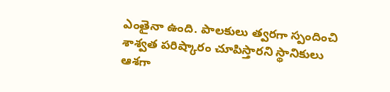ఎంతైనా ఉంది. పాలకులు త్వరగా స్పందించి శాశ్వత పరిష్కారం చూపిస్తారని స్థానికులు ఆశగా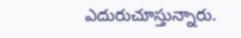ఎదురుచూస్తున్నారు.